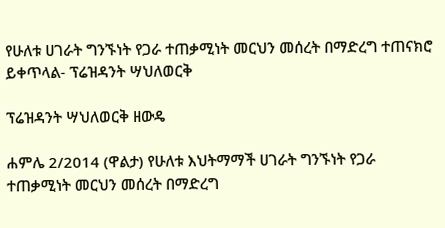የሁለቱ ሀገራት ግንኙነት የጋራ ተጠቃሚነት መርህን መሰረት በማድረግ ተጠናክሮ ይቀጥላል- ፕሬዝዳንት ሣህለወርቅ

ፕሬዝዳንት ሣህለወርቅ ዘውዴ

ሐምሌ 2/2014 (ዋልታ) የሁለቱ እህትማማች ሀገራት ግንኙነት የጋራ ተጠቃሚነት መርህን መሰረት በማድረግ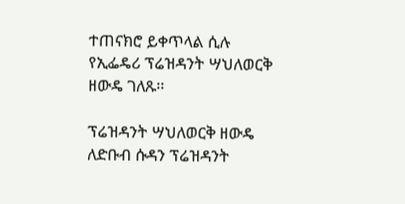ተጠናክሮ ይቀጥላል ሲሉ የኢፌዴሪ ፕሬዝዳንት ሣህለወርቅ ዘውዴ ገለጹ፡፡

ፕሬዝዳንት ሣህለወርቅ ዘውዴ ለድቡብ ሱዳን ፕሬዝዳንት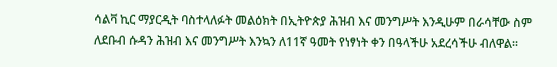ሳልቫ ኪር ማያርዲት ባስተላለፉት መልዕክት በኢትዮጵያ ሕዝብ እና መንግሥት እንዲሁም በራሳቸው ስም ለደቡብ ሱዳን ሕዝብ እና መንግሥት እንኳን ለ11ኛ ዓመት የነፃነት ቀን በዓላችሁ አደረሳችሁ ብለዋል፡፡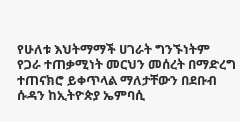የሁለቱ እህትማማች ሀገራት ግንኙነትም የጋራ ተጠቃሚነት መርህን መሰረት በማድረግ ተጠናክሮ ይቀጥላል ማለታቸውን በደቡብ ሱዳን ከኢትዮጵያ ኤምባሲ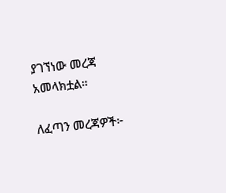ያገኘነው መረጃ አመላክቷል፡፡

ለፈጣን መረጃዎች፦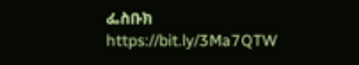ፌስቡክ https://bit.ly/3Ma7QTW